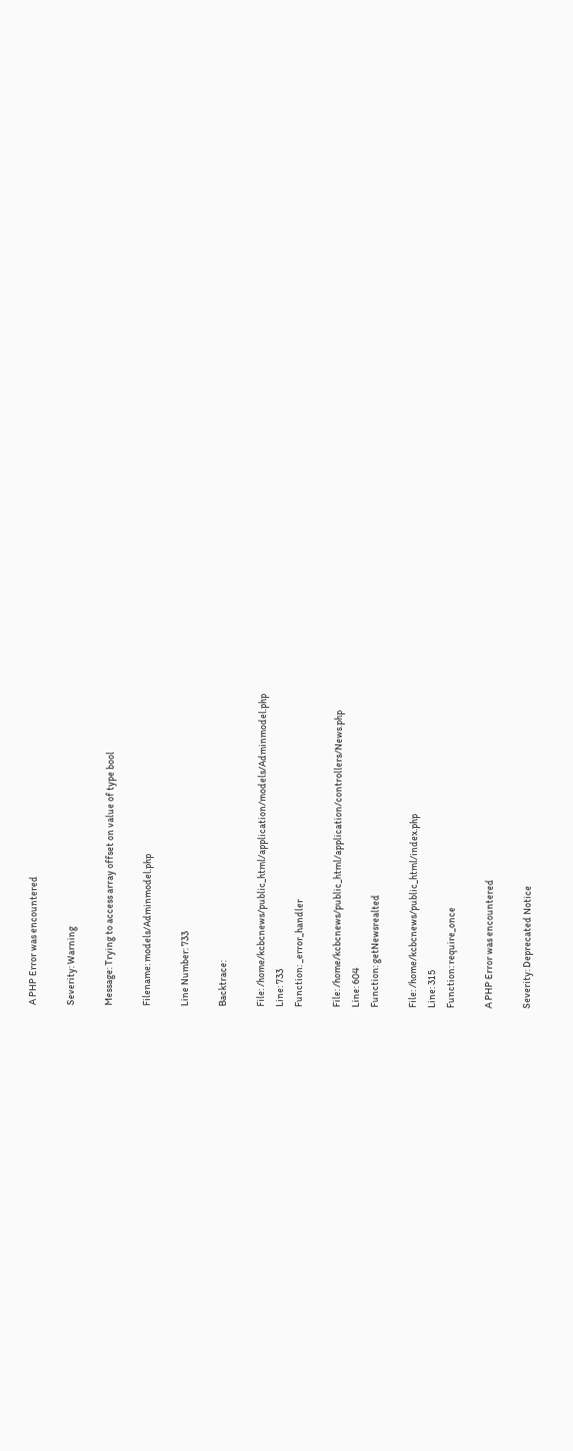A PHP Error was encountered

Severity: Warning

Message: Trying to access array offset on value of type bool

Filename: models/Adminmodel.php

Line Number: 733

Backtrace:

File: /home/kcbcnews/public_html/application/models/Adminmodel.php
Line: 733
Function: _error_handler

File: /home/kcbcnews/public_html/application/controllers/News.php
Line: 604
Function: getNewsrealted

File: /home/kcbcnews/public_html/index.php
Line: 315
Function: require_once

A PHP Error was encountered

Severity: Deprecated Notice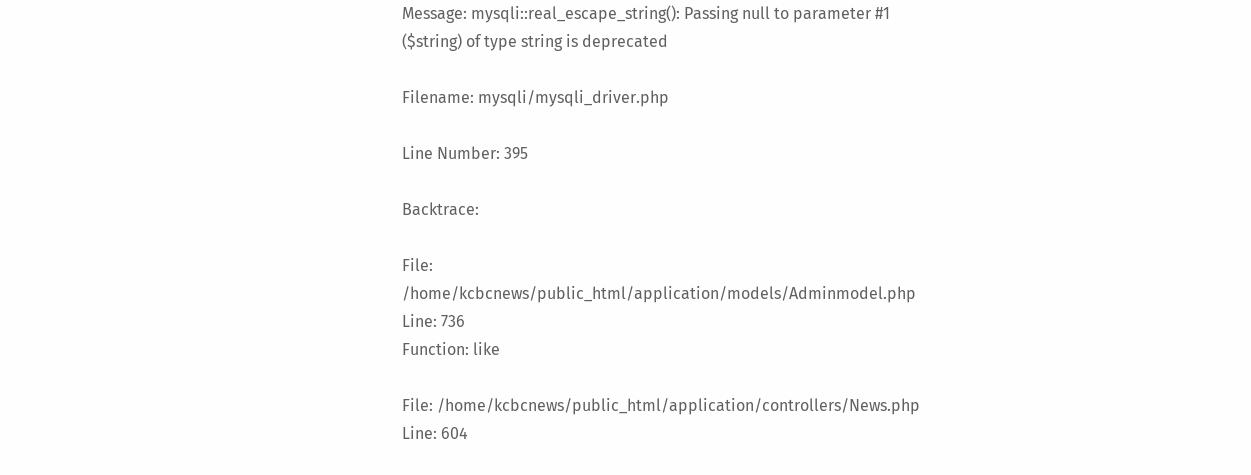Message: mysqli::real_escape_string(): Passing null to parameter #1 ($string) of type string is deprecated

Filename: mysqli/mysqli_driver.php

Line Number: 395

Backtrace:

File: /home/kcbcnews/public_html/application/models/Adminmodel.php
Line: 736
Function: like

File: /home/kcbcnews/public_html/application/controllers/News.php
Line: 604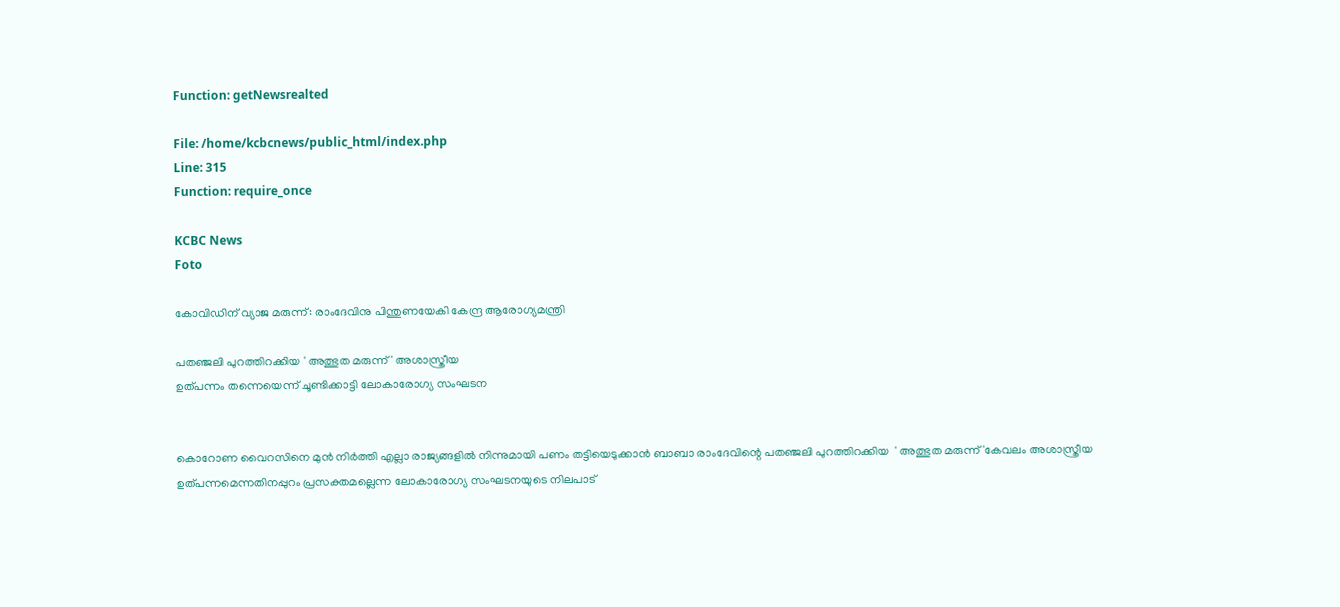Function: getNewsrealted

File: /home/kcbcnews/public_html/index.php
Line: 315
Function: require_once

KCBC News
Foto

കോവിഡിന് വ്യാജ മരുന്ന്: രാംദേവിനു പിന്തുണയേകി കേന്ദ്ര ആരോഗ്യമന്ത്രി

പതഞ്ജലി പുറത്തിറക്കിയ ' അത്ഭുത മരുന്ന് ' അശാസ്ത്രീയ
ഉത്പന്നം തന്നെയെന്ന് ചൂണ്ടിക്കാട്ടി ലോകാരോഗ്യ സംഘടന


കൊറോണ വൈറസിനെ മുന്‍ നിര്‍ത്തി എല്ലാ രാജ്യങ്ങളില്‍ നിന്നുമായി പണം തട്ടിയെടുക്കാന്‍ ബാബാ രാംദേവിന്റെ പതഞ്ജലി പുറത്തിറക്കിയ  ' അത്ഭുത മരുന്ന് 'കേവലം അശാസ്ത്രീയ ഉത്പന്നമെന്നതിനപ്പുറം പ്രസക്തമല്ലെന്ന ലോകാരോഗ്യ സംഘടനയുടെ നിലപാട്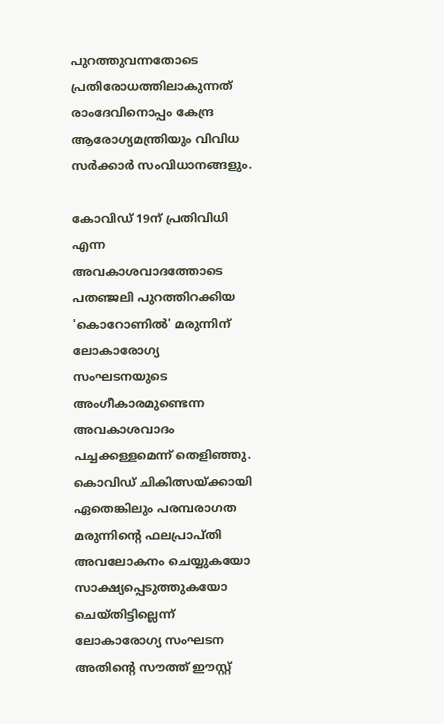പുറത്തുവന്നതോടെ പ്രതിരോധത്തിലാകുന്നത് രാംദേവിനൊപ്പം കേന്ദ്ര ആരോഗ്യമന്ത്രിയും വിവിധ സര്‍ക്കാര്‍ സംവിധാനങ്ങളും.

കോവിഡ് 19ന് പ്രതിവിധി എന്ന അവകാശവാദത്തോടെ പതഞ്ജലി പുറത്തിറക്കിയ 'കൊറോണില്‍' മരുന്നിന് ലോകാരോഗ്യ സംഘടനയുടെ അംഗീകാരമുണ്ടെന്ന അവകാശവാദം പച്ചക്കള്ളമെന്ന് തെളിഞ്ഞു. കൊവിഡ് ചികിത്സയ്ക്കായി ഏതെങ്കിലും പരമ്പരാഗത മരുന്നിന്റെ ഫലപ്രാപ്തി അവലോകനം ചെയ്യുകയോ സാക്ഷ്യപ്പെടുത്തുകയോ ചെയ്തിട്ടില്ലെന്ന് ലോകാരോഗ്യ സംഘടന അതിന്റെ സൗത്ത് ഈസ്റ്റ്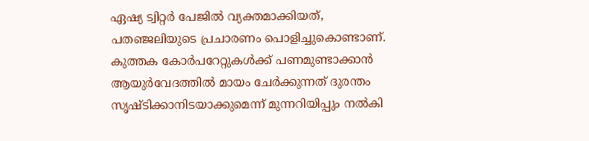ഏഷ്യ ട്വിറ്റര്‍ പേജില്‍ വ്യക്തമാക്കിയത്, പതഞ്ജലിയുടെ പ്രചാരണം പൊളിച്ചുകൊണ്ടാണ്. കുത്തക കോര്‍പറേറ്റുകള്‍ക്ക് പണമുണ്ടാക്കാന്‍ ആയുര്‍വേദത്തില്‍ മായം ചേര്‍ക്കുന്നത് ദുരന്തം സൃഷ്ടിക്കാനിടയാക്കുമെന്ന് മുന്നറിയിപ്പും നല്‍കി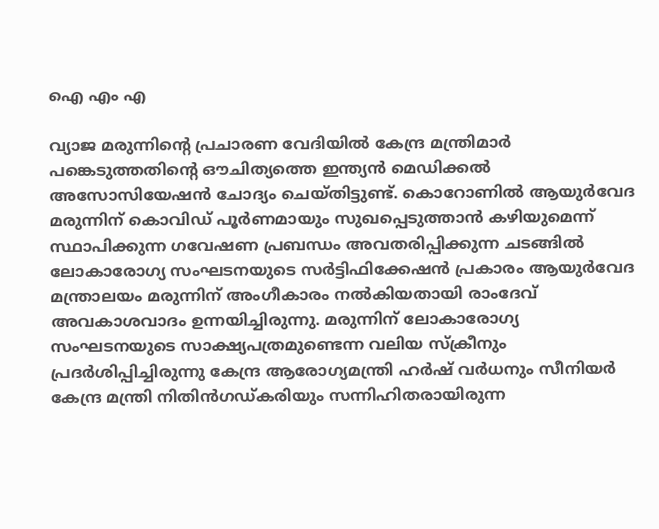ഐ എം എ

വ്യാജ മരുന്നിന്റെ പ്രചാരണ വേദിയില്‍ കേന്ദ്ര മന്ത്രിമാര്‍ പങ്കെടുത്തതിന്റെ ഔചിത്യത്തെ ഇന്ത്യന്‍ മെഡിക്കല്‍ അസോസിയേഷന്‍ ചോദ്യം ചെയ്തിട്ടുണ്ട്. കൊറോണില്‍ ആയുര്‍വേദ മരുന്നിന് കൊവിഡ് പൂര്‍ണമായും സുഖപ്പെടുത്താന്‍ കഴിയുമെന്ന് സ്ഥാപിക്കുന്ന ഗവേഷണ പ്രബന്ധം അവതരിപ്പിക്കുന്ന ചടങ്ങില്‍ ലോകാരോഗ്യ സംഘടനയുടെ സര്‍ട്ടിഫിക്കേഷന്‍ പ്രകാരം ആയുര്‍വേദ മന്ത്രാലയം മരുന്നിന് അംഗീകാരം നല്‍കിയതായി രാംദേവ് അവകാശവാദം ഉന്നയിച്ചിരുന്നു. മരുന്നിന് ലോകാരോഗ്യ സംഘടനയുടെ സാക്ഷ്യപത്രമുണ്ടെന്ന വലിയ സ്‌ക്രീനും പ്രദര്‍ശിപ്പിച്ചിരുന്നു കേന്ദ്ര ആരോഗ്യമന്ത്രി ഹര്‍ഷ് വര്‍ധനും സീനിയര്‍ കേന്ദ്ര മന്ത്രി നിതിന്‍ഗഡ്കരിയും സന്നിഹിതരായിരുന്ന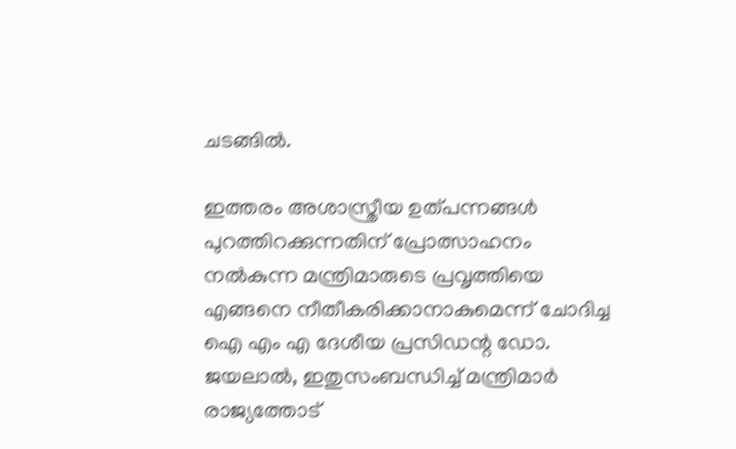ചടങ്ങില്‍.

ഇത്തരം അശാസ്ത്രീയ ഉത്പന്നങ്ങള്‍ പുറത്തിറക്കുന്നതിന് പ്രോത്സാഹനം നല്‍കുന്ന മന്ത്രിമാരുടെ പ്രവൃത്തിയെ എങ്ങനെ നീതീകരിക്കാനാകുമെന്ന് ചോദിച്ച ഐ എം എ ദേശീയ പ്രസിഡന്റ ഡോ. ജയലാല്‍, ഇതുസംബന്ധിച്ച് മന്ത്രിമാര്‍ രാജ്യത്തോട്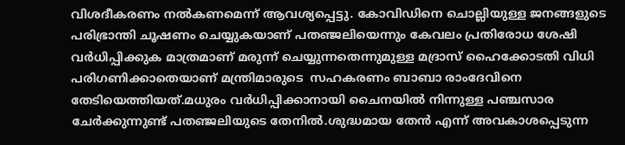വിശദീകരണം നല്‍കണമെന്ന് ആവശ്യപ്പെട്ടു. കോവിഡിനെ ചൊല്ലിയുള്ള ജനങ്ങളുടെ പരിഭ്രാന്തി ചൂഷണം ചെയ്യുകയാണ് പതഞ്ജലിയെന്നും കേവലം പ്രതിരോധ ശേഷി വര്‍ധിപ്പിക്കുക മാത്രമാണ് മരുന്ന് ചെയ്യുന്നതെന്നുമുള്ള മദ്രാസ് ഹൈക്കോടതി വിധി പരിഗണിക്കാതെയാണ് മന്ത്രിമാരുടെ  സഹകരണം ബാബാ രാംദേവിനെ തേടിയെത്തിയത്.മധുരം വര്‍ധിപ്പിക്കാനായി ചൈനയില്‍ നിന്നുള്ള പഞ്ചസാര ചേര്‍ക്കുന്നുണ്ട് പതഞ്ജലിയുടെ തേനില്‍.ശുദ്ധമായ തേന്‍ എന്ന് അവകാശപ്പെടുന്ന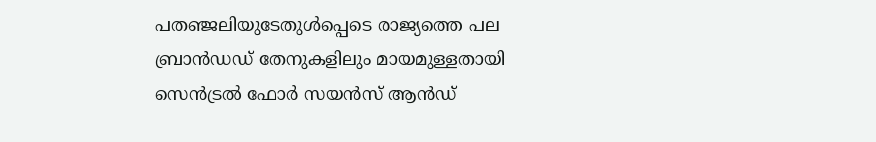പതഞ്ജലിയുടേതുള്‍പ്പെടെ രാജ്യത്തെ പല ബ്രാന്‍ഡഡ് തേനുകളിലും മായമുള്ളതായി സെന്‍ട്രല്‍ ഫോര്‍ സയന്‍സ് ആന്‍ഡ്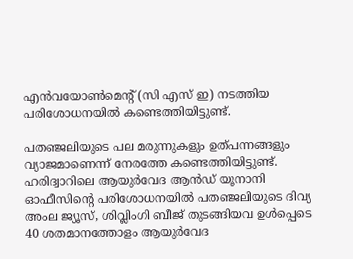എന്‍വയോണ്‍മെന്റ് (സി എസ് ഇ) നടത്തിയ പരിശോധനയില്‍ കണ്ടെത്തിയിട്ടുണ്ട്.

പതഞ്ജലിയുടെ പല മരുന്നുകളും ഉത്പന്നങ്ങളും വ്യാജമാണെന്ന് നേരത്തേ കണ്ടെത്തിയിട്ടുണ്ട്. ഹരിദ്വാറിലെ ആയുര്‍വേദ ആന്‍ഡ് യൂനാനി ഓഫീസിന്റെ പരിശോധനയില്‍ പതഞ്ജലിയുടെ ദിവ്യ അംല ജ്യൂസ്, ശിവ്ലിംഗി ബീജ് തുടങ്ങിയവ ഉള്‍പ്പെടെ 40 ശതമാനത്തോളം ആയുര്‍വേദ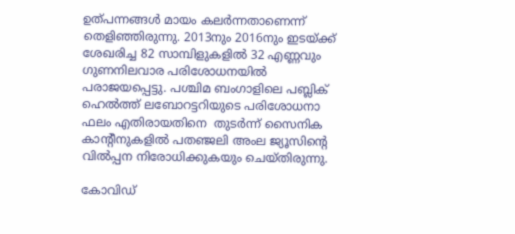ഉത്പന്നങ്ങള്‍ മായം കലര്‍ന്നതാണെന്ന് തെളിഞ്ഞിരുന്നു. 2013നും 2016നും ഇടയ്ക്ക് ശേഖരിച്ച 82 സാമ്പിളുകളില്‍ 32 എണ്ണവും ഗുണനിലവാര പരിശോധനയില്‍ പരാജയപ്പെട്ടു. പശ്ചിമ ബംഗാളിലെ പബ്ലിക് ഹെല്‍ത്ത് ലബോറട്ടറിയുടെ പരിശോധനാ ഫലം എതിരായതിനെ  തുടര്‍ന്ന് സൈനിക കാന്റീനുകളില്‍ പതഞ്ജലി അംല ജ്യൂസിന്റെ വില്‍പ്പന നിരോധിക്കുകയും ചെയ്തിരുന്നു.

കോവിഡ്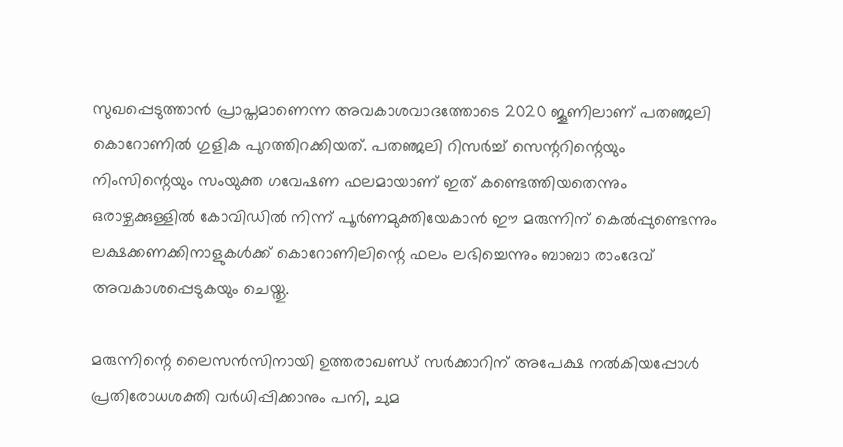സുഖപ്പെടുത്താന്‍ പ്രാപ്തമാണെന്ന അവകാശവാദത്തോടെ 2020 ജൂണിലാണ് പതഞ്ജലി കൊറോണില്‍ ഗുളിക പുറത്തിറക്കിയത്. പതഞ്ജലി റിസര്‍ച്ച് സെന്ററിന്റെയും നിംസിന്റെയും സംയുക്ത ഗവേഷണ ഫലമായാണ് ഇത് കണ്ടെത്തിയതെന്നും ഒരാഴ്ചക്കുള്ളില്‍ കോവിഡില്‍ നിന്ന് പൂര്‍ണമുക്തിയേകാന്‍ ഈ മരുന്നിന് കെല്‍പ്പുണ്ടെന്നും ലക്ഷക്കണക്കിനാളുകള്‍ക്ക് കൊറോണിലിന്റെ ഫലം ലഭിച്ചെന്നും ബാബാ രാംദേവ് അവകാശപ്പെടുകയും ചെയ്തു.

മരുന്നിന്റെ ലൈസന്‍സിനായി ഉത്തരാഖണ്ഡ് സര്‍ക്കാറിന് അപേക്ഷ നല്‍കിയപ്പോള്‍  പ്രതിരോധശക്തി വര്‍ധിപ്പിക്കാനും പനി, ചുമ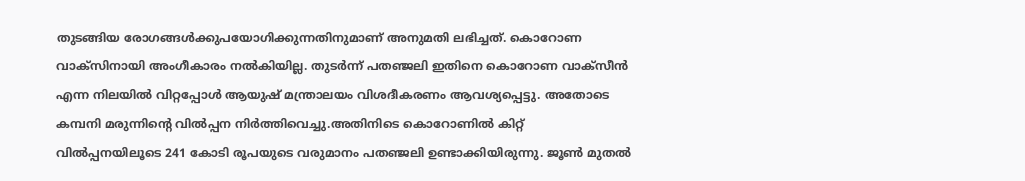തുടങ്ങിയ രോഗങ്ങള്‍ക്കുപയോഗിക്കുന്നതിനുമാണ് അനുമതി ലഭിച്ചത്. കൊറോണ വാക്സിനായി അംഗീകാരം നല്‍കിയില്ല. തുടര്‍ന്ന് പതഞ്ജലി ഇതിനെ കൊറോണ വാക്‌സീന്‍ എന്ന നിലയില്‍ വിറ്റപ്പോള്‍ ആയുഷ് മന്ത്രാലയം വിശദീകരണം ആവശ്യപ്പെട്ടു. അതോടെ കമ്പനി മരുന്നിന്റെ വില്‍പ്പന നിര്‍ത്തിവെച്ചു.അതിനിടെ കൊറോണില്‍ കിറ്റ് വില്‍പ്പനയിലൂടെ 241 കോടി രൂപയുടെ വരുമാനം പതഞ്ജലി ഉണ്ടാക്കിയിരുന്നു. ജൂണ്‍ മുതല്‍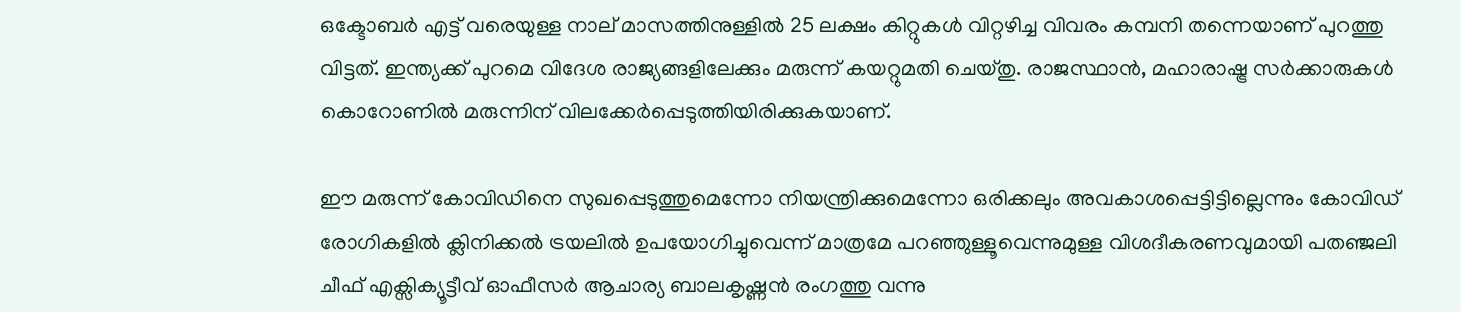ഒക്ടോബര്‍ എട്ട് വരെയുള്ള നാല് മാസത്തിനുള്ളില്‍ 25 ലക്ഷം കിറ്റുകള്‍ വിറ്റഴിച്ച വിവരം കമ്പനി തന്നെയാണ് പുറത്തു വിട്ടത്. ഇന്ത്യക്ക് പുറമെ വിദേശ രാജ്യങ്ങളിലേക്കും മരുന്ന് കയറ്റുമതി ചെയ്തു. രാജസ്ഥാന്‍, മഹാരാഷ്ട്ര സര്‍ക്കാരുകള്‍ കൊറോണില്‍ മരുന്നിന് വിലക്കേര്‍പ്പെടുത്തിയിരിക്കുകയാണ്.

ഈ മരുന്ന് കോവിഡിനെ സുഖപ്പെടുത്തുമെന്നോ നിയന്ത്രിക്കുമെന്നോ ഒരിക്കലും അവകാശപ്പെട്ടിട്ടില്ലെന്നും കോവിഡ് രോഗികളില്‍ ക്ലിനിക്കല്‍ ട്രയലില്‍ ഉപയോഗിച്ചുവെന്ന് മാത്രമേ പറഞ്ഞുള്ളൂവെന്നുമുള്ള വിശദീകരണവുമായി പതഞ്ജലി ചീഫ് എക്സിക്യൂട്ടീവ് ഓഫീസര്‍ ആചാര്യ ബാലകൃഷ്ണന്‍ രംഗത്തു വന്നു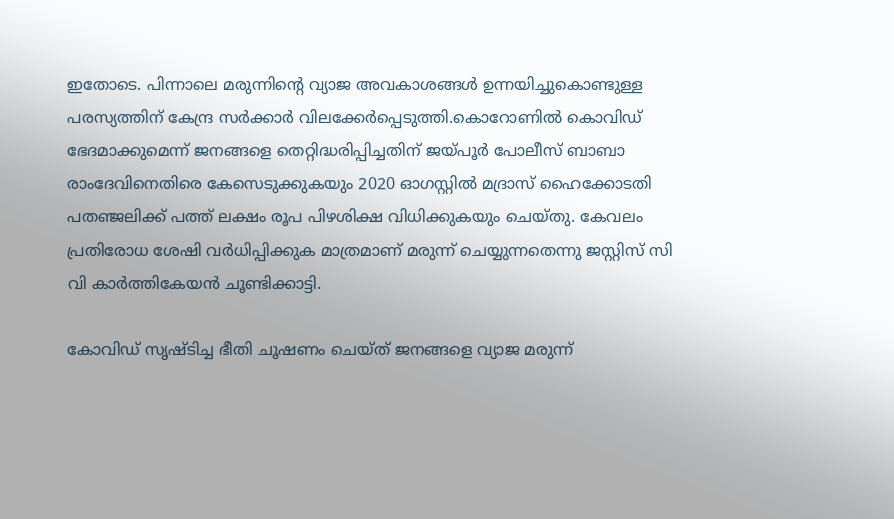ഇതോടെ. പിന്നാലെ മരുന്നിന്റെ വ്യാജ അവകാശങ്ങള്‍ ഉന്നയിച്ചുകൊണ്ടുള്ള പരസ്യത്തിന് കേന്ദ്ര സര്‍ക്കാര്‍ വിലക്കേര്‍പ്പെടുത്തി.കൊറോണില്‍ കൊവിഡ് ഭേദമാക്കുമെന്ന് ജനങ്ങളെ തെറ്റിദ്ധരിപ്പിച്ചതിന് ജയ്പൂര്‍ പോലീസ് ബാബാ രാംദേവിനെതിരെ കേസെടുക്കുകയും 2020 ഓഗസ്റ്റില്‍ മദ്രാസ് ഹൈക്കോടതി പതഞ്ജലിക്ക് പത്ത് ലക്ഷം രൂപ പിഴശിക്ഷ വിധിക്കുകയും ചെയ്തു. കേവലം പ്രതിരോധ ശേഷി വര്‍ധിപ്പിക്കുക മാത്രമാണ് മരുന്ന് ചെയ്യുന്നതെന്നു ജസ്റ്റിസ് സി വി കാര്‍ത്തികേയന്‍ ചൂണ്ടിക്കാട്ടി.

കോവിഡ് സൃഷ്ടിച്ച ഭീതി ചൂഷണം ചെയ്ത് ജനങ്ങളെ വ്യാജ മരുന്ന്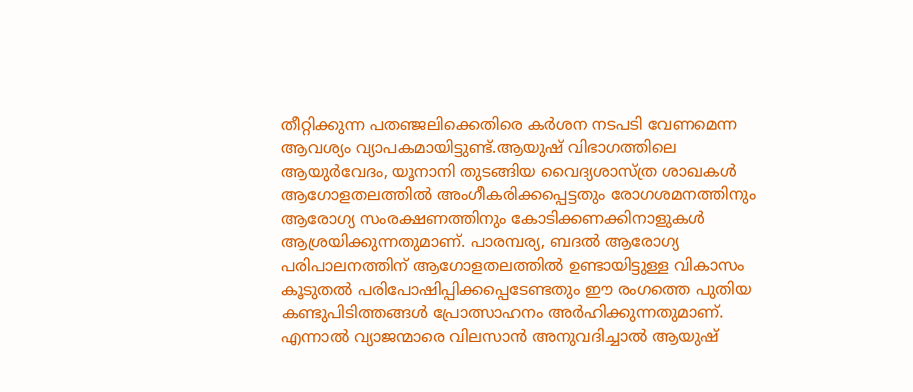തീറ്റിക്കുന്ന പതഞ്ജലിക്കെതിരെ കര്‍ശന നടപടി വേണമെന്ന ആവശ്യം വ്യാപകമായിട്ടുണ്ട്.ആയുഷ് വിഭാഗത്തിലെ ആയുര്‍വേദം, യൂനാനി തുടങ്ങിയ വൈദ്യശാസ്ത്ര ശാഖകള്‍ ആഗോളതലത്തില്‍ അംഗീകരിക്കപ്പെട്ടതും രോഗശമനത്തിനും ആരോഗ്യ സംരക്ഷണത്തിനും കോടിക്കണക്കിനാളുകള്‍ ആശ്രയിക്കുന്നതുമാണ്. പാരമ്പര്യ, ബദല്‍ ആരോഗ്യ പരിപാലനത്തിന് ആഗോളതലത്തില്‍ ഉണ്ടായിട്ടുള്ള വികാസം കൂടുതല്‍ പരിപോഷിപ്പിക്കപ്പെടേണ്ടതും ഈ രംഗത്തെ പുതിയ കണ്ടുപിടിത്തങ്ങള്‍ പ്രോത്സാഹനം അര്‍ഹിക്കുന്നതുമാണ്. എന്നാല്‍ വ്യാജന്മാരെ വിലസാന്‍ അനുവദിച്ചാല്‍ ആയുഷ്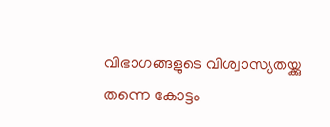വിഭാഗങ്ങളുടെ വിശ്വാസ്യതയ്ക്കു തന്നെ കോട്ടം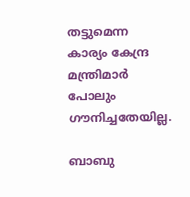തട്ടുമെന്ന കാര്യം കേന്ദ്ര മന്ത്രിമാര്‍ പോലും ഗൗനിച്ചതേയില്ല.

ബാബു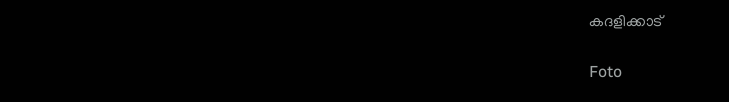കദളിക്കാട്

Foto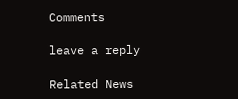Comments

leave a reply

Related News